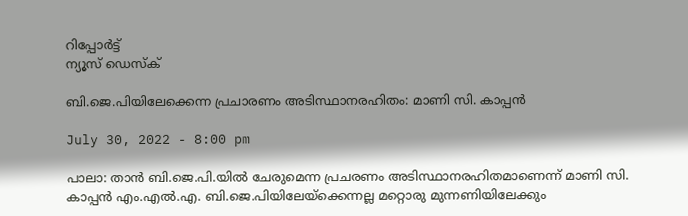റിപ്പോര്‍ട്ട്
ന്യൂസ് ഡെസ്ക്

ബി.ജെ.പിയിലേക്കെന്ന പ്രചാരണം അടിസ്ഥാനരഹിതം: മാണി സി. കാപ്പന്‍

July 30, 2022 - 8:00 pm

പാലാ: താന്‍ ബി.ജെ.പി.യില്‍ ചേരുമെന്ന പ്രചരണം അടിസ്ഥാനരഹിതമാണെന്ന് മാണി സി. കാപ്പന്‍ എം.എല്‍.എ. ബി.ജെ.പിയിലേയ്ക്കെന്നല്ല മറ്റൊരു മുന്നണിയിലേക്കും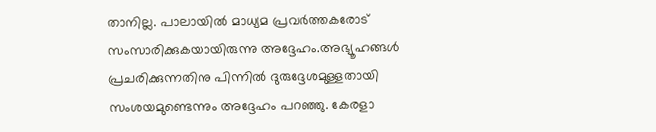താനില്ല. പാലായില്‍ മാധ്യമ പ്രവര്‍ത്തകരോട് സംസാരിക്കുകയായിരുന്നു അദ്ദേഹം.അഭ്യൂഹങ്ങള്‍ പ്രചരിക്കുന്നതിനു പിന്നില്‍ ദുരുദ്ദേശമുള്ളതായി സംശയമുണ്ടെന്നും അദ്ദേഹം പറഞ്ഞു. കേരളാ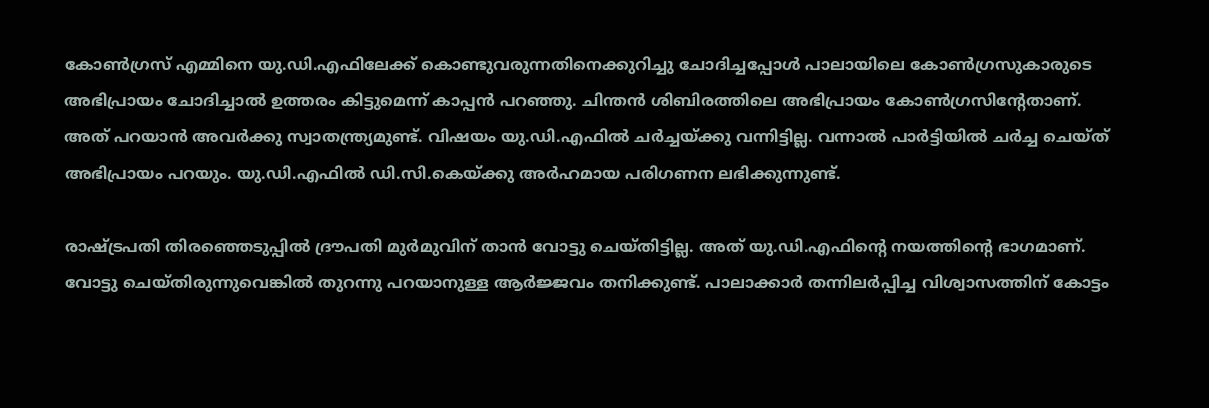കോണ്‍ഗ്രസ് എമ്മിനെ യു.ഡി.എഫിലേക്ക് കൊണ്ടുവരുന്നതിനെക്കുറിച്ചു ചോദിച്ചപ്പോള്‍ പാലായിലെ കോണ്‍ഗ്രസുകാരുടെ അഭിപ്രായം ചോദിച്ചാല്‍ ഉത്തരം കിട്ടുമെന്ന് കാപ്പന്‍ പറഞ്ഞു. ചിന്തന്‍ ശിബിരത്തിലെ അഭിപ്രായം കോണ്‍ഗ്രസിന്റേതാണ്. അത് പറയാന്‍ അവര്‍ക്കു സ്വാതന്ത്ര്യമുണ്ട്. വിഷയം യു.ഡി.എഫില്‍ ചര്‍ച്ചയ്ക്കു വന്നിട്ടില്ല. വന്നാല്‍ പാര്‍ട്ടിയില്‍ ചര്‍ച്ച ചെയ്ത് അഭിപ്രായം പറയും. യു.ഡി.എഫില്‍ ഡി.സി.കെയ്ക്കു അര്‍ഹമായ പരിഗണന ലഭിക്കുന്നുണ്ട്.

രാഷ്ട്രപതി തിരഞ്ഞെടുപ്പില്‍ ദ്രൗപതി മുര്‍മുവിന് താന്‍ വോട്ടു ചെയ്തിട്ടില്ല. അത് യു.ഡി.എഫിന്റെ നയത്തിന്റെ ഭാഗമാണ്. വോട്ടു ചെയ്തിരുന്നുവെങ്കില്‍ തുറന്നു പറയാനുള്ള ആര്‍ജ്ജവം തനിക്കുണ്ട്. പാലാക്കാര്‍ തന്നിലര്‍പ്പിച്ച വിശ്വാസത്തിന് കോട്ടം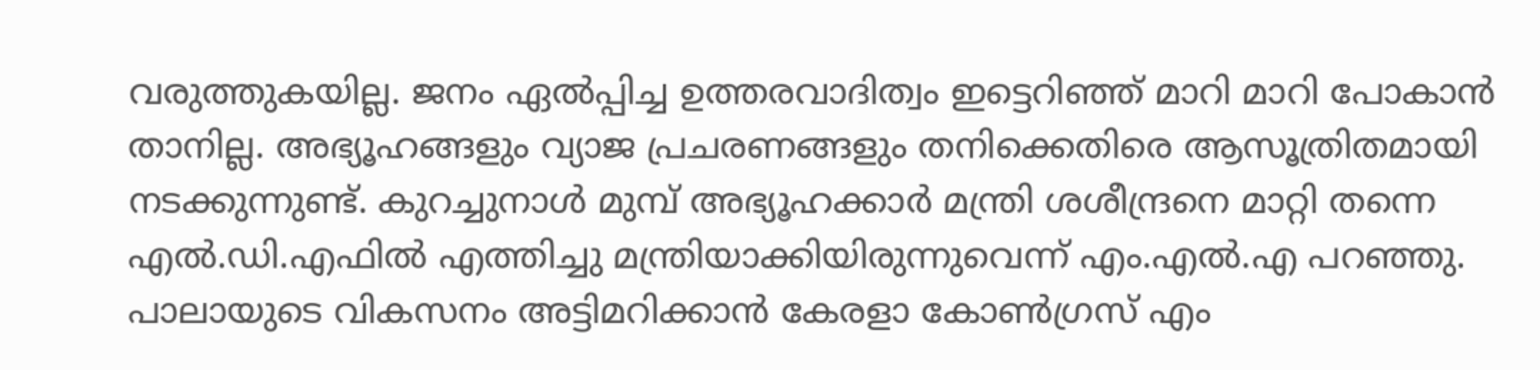വരുത്തുകയില്ല. ജനം ഏല്‍പ്പിച്ച ഉത്തരവാദിത്വം ഇട്ടെറിഞ്ഞ് മാറി മാറി പോകാന്‍ താനില്ല. അഭ്യൂഹങ്ങളും വ്യാജ പ്രചരണങ്ങളും തനിക്കെതിരെ ആസൂത്രിതമായി നടക്കുന്നുണ്ട്. കുറച്ചുനാള്‍ മുമ്പ് അഭ്യൂഹക്കാര്‍ മന്ത്രി ശശീന്ദ്രനെ മാറ്റി തന്നെ എല്‍.ഡി.എഫില്‍ എത്തിച്ചു മന്ത്രിയാക്കിയിരുന്നുവെന്ന് എം.എല്‍.എ പറഞ്ഞു.
പാലായുടെ വികസനം അട്ടിമറിക്കാന്‍ കേരളാ കോണ്‍ഗ്രസ് എം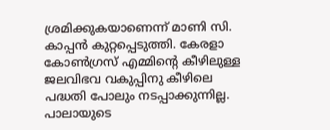ശ്രമിക്കുകയാണെന്ന് മാണി സി. കാപ്പന്‍ കുറ്റപ്പെടുത്തി. കേരളാ കോണ്‍ഗ്രസ് എമ്മിന്റെ കീഴിലുള്ള ജലവിഭവ വകുപ്പിനു കീഴിലെ പദ്ധതി പോലും നടപ്പാക്കുന്നില്ല. പാലായുടെ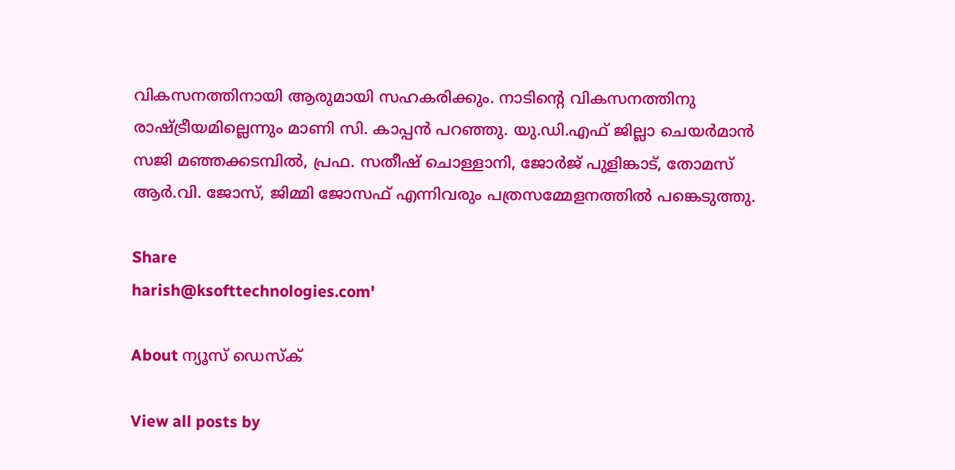വികസനത്തിനായി ആരുമായി സഹകരിക്കും. നാടിന്റെ വികസനത്തിനു രാഷ്ട്രീയമില്ലെന്നും മാണി സി. കാപ്പന്‍ പറഞ്ഞു. യു.ഡി.എഫ് ജില്ലാ ചെയര്‍മാന്‍ സജി മഞ്ഞക്കടമ്പില്‍, പ്രഫ. സതീഷ് ചൊള്ളാനി, ജോര്‍ജ് പുളിങ്കാട്, തോമസ് ആര്‍.വി. ജോസ്, ജിമ്മി ജോസഫ് എന്നിവരും പത്രസമ്മേളനത്തില്‍ പങ്കെടുത്തു.

Share
harish@ksofttechnologies.com'

About ന്യൂസ് ഡെസ്ക്

View all posts by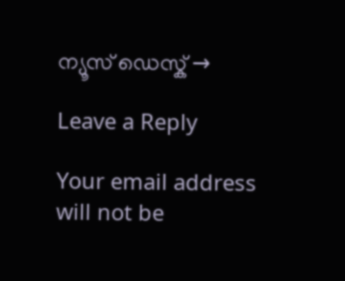ന്യൂസ് ഡെസ്ക് →

Leave a Reply

Your email address will not be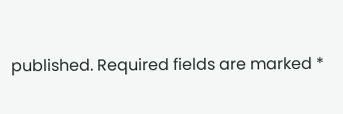published. Required fields are marked *